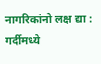नागरिकांनो लक्ष द्या : गर्दीमध्ये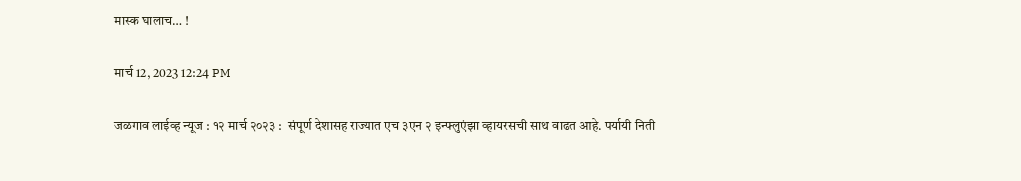मास्क घालाच… !

मार्च 12, 2023 12:24 PM

जळगाव लाईव्ह न्यूज : १२ मार्च २०२३ :  संपूर्ण देशासह राज्यात एच ३एन २ इन्फ्लुएंझा व्हायरसची साथ वाढत आहे. पर्यायी निती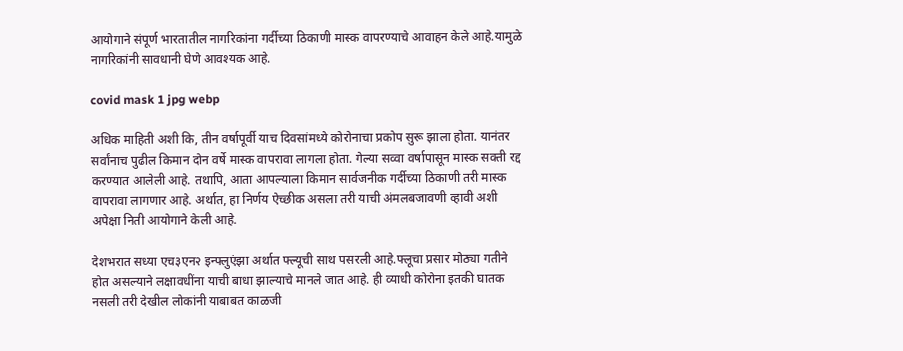आयोगाने संपूर्ण भारतातील नागरिकांना गर्दीच्या ठिकाणी मास्क वापरण्याचे आवाहन केले आहे.यामुळे नागरिकांनी सावधानी घेणे आवश्यक आहे.

covid mask 1 jpg webp

अधिक माहिती अशी कि, तीन वर्षापूर्वी याच दिवसांमध्ये कोरोनाचा प्रकोप सुरू झाला होता. यानंतर सर्वांनाच पुढील किमान दोन वर्षे मास्क वापरावा लागला होता. गेल्या सव्वा वर्षापासून मास्क सक्ती रद्द करण्यात आलेली आहे. तथापि, आता आपल्याला किमान सार्वजनीक गर्दीच्या ठिकाणी तरी मास्क वापरावा लागणार आहे. अर्थात, हा निर्णय ऐच्छीक असला तरी याची अंमलबजावणी व्हावी अशी अपेक्षा निती आयोगाने केली आहे.

देशभरात सध्या एच३एन२ इन्फ्लुएंझा अर्थात फ्ल्यूची साथ पसरली आहे.फ्लूचा प्रसार मोठ्या गतीने होत असल्याने लक्षावधींना याची बाधा झाल्याचे मानले जात आहे. ही व्याधी कोरोना इतकी घातक नसली तरी देखील लोकांनी याबाबत काळजी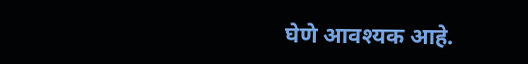घेणे आवश्यक आहे.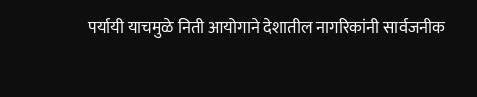पर्यायी याचमुळे निती आयोगाने देशातील नागरिकांनी सार्वजनीक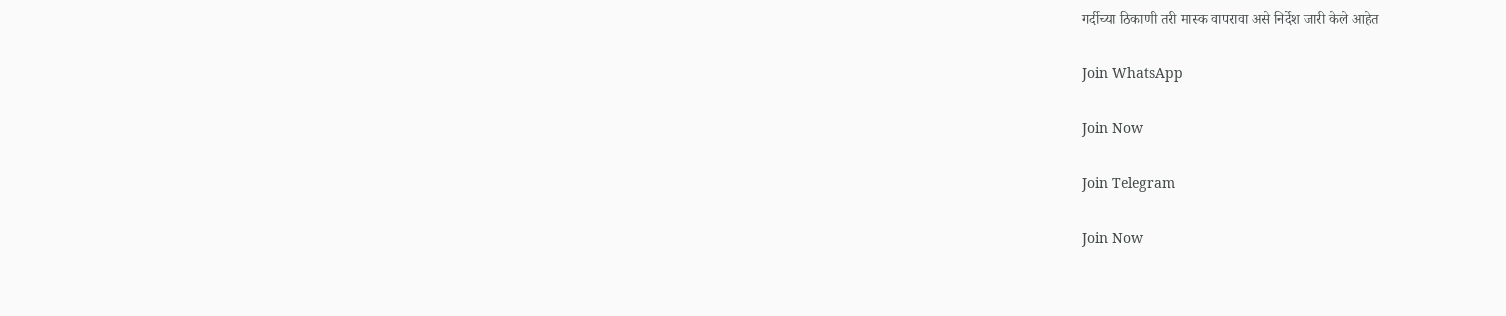गर्दीच्या ठिकाणी तरी मास्क वापरावा असे निर्देश जारी केले आहेत

Join WhatsApp

Join Now

Join Telegram

Join Now